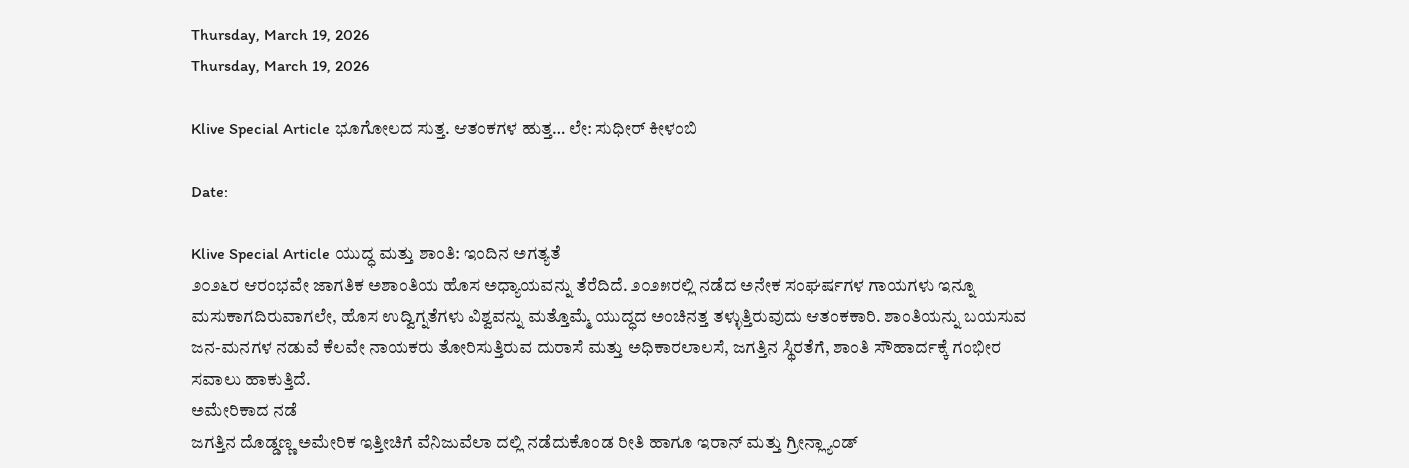Thursday, March 19, 2026
Thursday, March 19, 2026

Klive Special Article ಭೂಗೋಲದ ಸುತ್ತ. ಆತಂಕಗಳ ಹುತ್ತ… ಲೇ: ಸುಧೀರ್ ಕೀಳಂಬಿ

Date:

Klive Special Article ಯುದ್ಧ ಮತ್ತು ಶಾಂತಿ: ಇಂದಿನ ಅಗತ್ಯತೆ
೨೦೨೬ರ ಆರಂಭವೇ ಜಾಗತಿಕ ಅಶಾಂತಿಯ ಹೊಸ ಅಧ್ಯಾಯವನ್ನು ತೆರೆದಿದೆ. ೨೦೨೫ರಲ್ಲಿ ನಡೆದ ಅನೇಕ ಸಂಘರ್ಷಗಳ ಗಾಯಗಳು ಇನ್ನೂ ಮಸುಕಾಗದಿರುವಾಗಲೇ, ಹೊಸ ಉದ್ವಿಗ್ನತೆಗಳು ವಿಶ್ವವನ್ನು ಮತ್ತೊಮ್ಮೆ ಯುದ್ಧದ ಅಂಚಿನತ್ತ ತಳ್ಳುತ್ತಿರುವುದು ಆತಂಕಕಾರಿ. ಶಾಂತಿಯನ್ನು ಬಯಸುವ ಜನ-ಮನಗಳ ನಡುವೆ ಕೆಲವೇ ನಾಯಕರು ತೋರಿಸುತ್ತಿರುವ ದುರಾಸೆ ಮತ್ತು ಅಧಿಕಾರಲಾಲಸೆ, ಜಗತ್ತಿನ ಸ್ಥಿರತೆಗೆ, ಶಾಂತಿ ಸೌಹಾರ್ದಕ್ಕೆ ಗಂಭೀರ ಸವಾಲು ಹಾಕುತ್ತಿದೆ.
ಅಮೇರಿಕಾದ ನಡೆ
ಜಗತ್ತಿನ ದೊಡ್ಡಣ್ಣ ಅಮೇರಿಕ ಇತ್ತೀಚಿಗೆ ವೆನಿಜುವೆಲಾ ದಲ್ಲಿ ನಡೆದುಕೊಂಡ ರೀತಿ ಹಾಗೂ ಇರಾನ್ ಮತ್ತು ಗ್ರೀನ್ಲ್ಯಾಂಡ್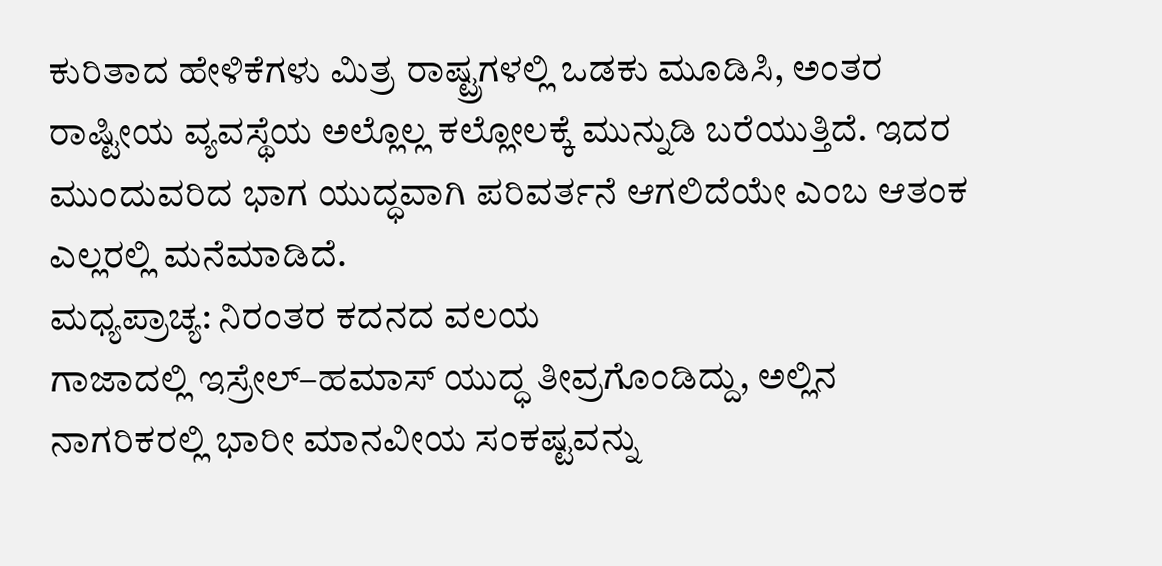ಕುರಿತಾದ ಹೇಳಿಕೆಗಳು ಮಿತ್ರ ರಾಷ್ಟ್ರಗಳಲ್ಲಿ ಒಡಕು ಮೂಡಿಸಿ, ಅಂತರ ರಾಷ್ಟೀಯ ವ್ಯವಸ್ಥೆಯ ಅಲ್ಲೊಲ್ಲ ಕಲ್ಲೋಲಕ್ಕೆ ಮುನ್ನುಡಿ ಬರೆಯುತ್ತಿದೆ. ಇದರ ಮುಂದುವರಿದ ಭಾಗ ಯುದ್ಧವಾಗಿ ಪರಿವರ್ತನೆ ಆಗಲಿದೆಯೇ ಎಂಬ ಆತಂಕ ಎಲ್ಲರಲ್ಲಿ ಮನೆಮಾಡಿದೆ.
ಮಧ್ಯಪ್ರಾಚ್ಯ: ನಿರಂತರ ಕದನದ ವಲಯ
ಗಾಜಾದಲ್ಲಿ ಇಸ್ರೇಲ್–ಹಮಾಸ್ ಯುದ್ಧ ತೀವ್ರಗೊಂಡಿದ್ದು, ಅಲ್ಲಿನ ನಾಗರಿಕರಲ್ಲಿ ಭಾರೀ ಮಾನವೀಯ ಸಂಕಷ್ಟವನ್ನು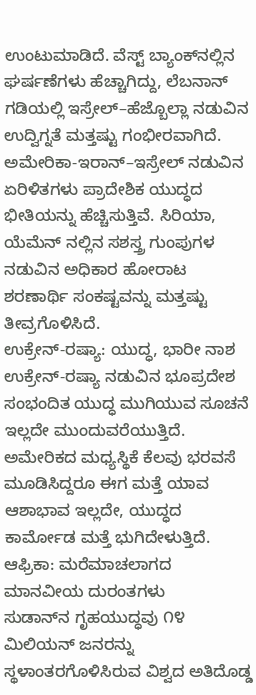ಉಂಟುಮಾಡಿದೆ. ವೆಸ್ಟ್ ಬ್ಯಾಂಕ್‌ನಲ್ಲಿನ ಘರ್ಷಣೆಗಳು ಹೆಚ್ಚಾಗಿದ್ದು, ಲೆಬನಾನ್ ಗಡಿಯಲ್ಲಿ ಇಸ್ರೇಲ್–ಹೆಜ್ಬೊಲ್ಲಾ ನಡುವಿನ ಉದ್ವಿಗ್ನತೆ ಮತ್ತಷ್ಟು ಗಂಭೀರವಾಗಿದೆ. ಅಮೇರಿಕಾ-ಇರಾನ್–ಇಸ್ರೇಲ್ ನಡುವಿನ ಏರಿಳಿತಗಳು ಪ್ರಾದೇಶಿಕ ಯುದ್ಧದ ಭೀತಿಯನ್ನು ಹೆಚ್ಚಿಸುತ್ತಿವೆ. ಸಿರಿಯಾ, ಯೆಮೆನ್ ನಲ್ಲಿನ ಸಶಸ್ತ್ರ ಗುಂಪುಗಳ ನಡುವಿನ ಅಧಿಕಾರ ಹೋರಾಟ ಶರಣಾರ್ಥಿ ಸಂಕಷ್ಟವನ್ನು ಮತ್ತಷ್ಟು ತೀವ್ರಗೊಳಿಸಿದೆ.
ಉಕ್ರೇನ್-ರಷ್ಯಾ: ಯುದ್ಧ, ಭಾರೀ ನಾಶ
ಉಕ್ರೇನ್‌-ರಷ್ಯಾ ನಡುವಿನ ಭೂಪ್ರದೇಶ ಸಂಭಂದಿತ ಯುದ್ಧ ಮುಗಿಯುವ ಸೂಚನೆ ಇಲ್ಲದೇ ಮುಂದುವರೆಯುತ್ತಿದೆ. ಅಮೇರಿಕದ ಮಧ್ಯಸ್ಥಿಕೆ ಕೆಲವು ಭರವಸೆ ಮೂಡಿಸಿದ್ದರೂ ಈಗ ಮತ್ತೆ ಯಾವ ಆಶಾಭಾವ ಇಲ್ಲದೇ, ಯುದ್ಧದ ಕಾರ್ಮೋಡ ಮತ್ತೆ ಭುಗಿದೇಳುತ್ತಿದೆ.
ಆಫ್ರಿಕಾ: ಮರೆಮಾಚಲಾಗದ ಮಾನವೀಯ ದುರಂತಗಳು
ಸುಡಾನ್‌ನ ಗೃಹಯುದ್ಧವು ೧೪ ಮಿಲಿಯನ್ ಜನರನ್ನು ಸ್ಥಳಾಂತರಗೊಳಿಸಿರುವ ವಿಶ್ವದ ಅತಿದೊಡ್ಡ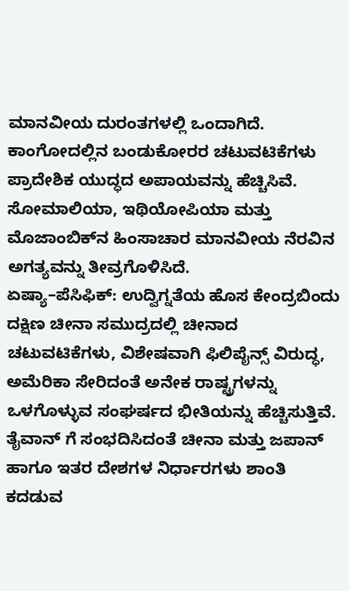ಮಾನವೀಯ ದುರಂತಗಳಲ್ಲಿ ಒಂದಾಗಿದೆ. ಕಾಂಗೋದಲ್ಲಿನ ಬಂಡುಕೋರರ ಚಟುವಟಿಕೆಗಳು ಪ್ರಾದೇಶಿಕ ಯುದ್ಧದ ಅಪಾಯವನ್ನು ಹೆಚ್ಚಿಸಿವೆ. ಸೋಮಾಲಿಯಾ, ಇಥಿಯೋಪಿಯಾ ಮತ್ತು ಮೊಜಾಂಬಿಕ್‌ನ ಹಿಂಸಾಚಾರ ಮಾನವೀಯ ನೆರವಿನ ಅಗತ್ಯವನ್ನು ತೀವ್ರಗೊಳಿಸಿದೆ.
ಏಷ್ಯಾ–ಪೆಸಿಫಿಕ್: ಉದ್ವಿಗ್ನತೆಯ ಹೊಸ ಕೇಂದ್ರಬಿಂದು
ದಕ್ಷಿಣ ಚೀನಾ ಸಮುದ್ರದಲ್ಲಿ ಚೀನಾದ ಚಟುವಟಿಕೆಗಳು, ವಿಶೇಷವಾಗಿ ಫಿಲಿಪೈನ್ಸ್ ವಿರುದ್ಧ, ಅಮೆರಿಕಾ ಸೇರಿದಂತೆ ಅನೇಕ ರಾಷ್ಟ್ರಗಳನ್ನು ಒಳಗೊಳ್ಳುವ ಸಂಘರ್ಷದ ಭೀತಿಯನ್ನು ಹೆಚ್ಚಿಸುತ್ತಿವೆ. ತೈವಾನ್ ಗೆ ಸಂಭದಿಸಿದಂತೆ ಚೀನಾ ಮತ್ತು ಜಪಾನ್ ಹಾಗೂ ಇತರ ದೇಶಗಳ ನಿರ್ಧಾರಗಳು ಶಾಂತಿ ಕದಡುವ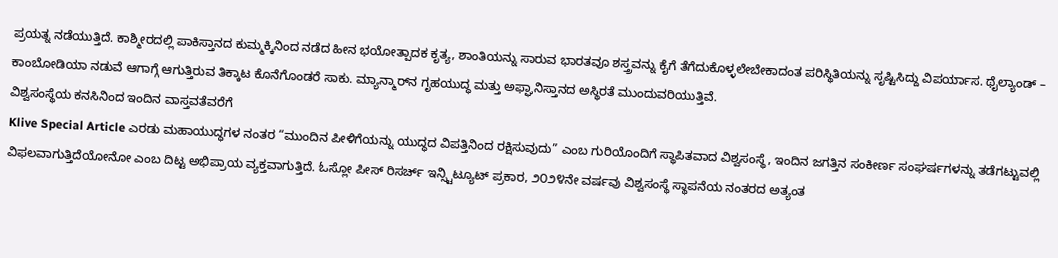ಪ್ರಯತ್ನ ನಡೆಯುತ್ತಿದೆ. ಕಾಶ್ಮೀರದಲ್ಲಿ ಪಾಕಿಸ್ತಾನದ ಕುಮ್ಮಕ್ಕಿನಿಂದ ನಡೆದ ಹೀನ ಭಯೋತ್ಪಾದಕ ಕೃತ್ಯ, ಶಾಂತಿಯನ್ನು ಸಾರುವ ಭಾರತವೂ ಶಸ್ತ್ರವನ್ನು ಕೈಗೆ ತೆಗೆದುಕೊಳ್ಳಲೇಬೇಕಾದಂತ ಪರಿಸ್ಥಿತಿಯನ್ನು ಸೃಷ್ಟಿಸಿದ್ದು ವಿಪರ್ಯಾಸ. ಥೈಲ್ಯಾಂಡ್ – ಕಾಂಬೋಡಿಯಾ ನಡುವೆ ಆಗಾಗ್ಗೆ ಆಗುತ್ತಿರುವ ತಿಕ್ಕಾಟ ಕೊನೆಗೊಂಡರೆ ಸಾಕು. ಮ್ಯಾನ್ಮಾರ್‌ನ ಗೃಹಯುದ್ಧ ಮತ್ತು ಅಫ್ಘಾನಿಸ್ತಾನದ ಅಸ್ಥಿರತೆ ಮುಂದುವರಿಯುತ್ತಿವೆ.
ವಿಶ್ವಸಂಸ್ಥೆಯ ಕನಸಿನಿಂದ ಇಂದಿನ ವಾಸ್ತವತೆವರೆಗೆ
Klive Special Article ಎರಡು ಮಹಾಯುದ್ಧಗಳ ನಂತರ “ಮುಂದಿನ ಪೀಳಿಗೆಯನ್ನು ಯುದ್ಧದ ವಿಪತ್ತಿನಿಂದ ರಕ್ಷಿಸುವುದು” ಎಂಬ ಗುರಿಯೊಂದಿಗೆ ಸ್ಥಾಪಿತವಾದ ವಿಶ್ವಸಂಸ್ಥೆ, ಇಂದಿನ ಜಗತ್ತಿನ ಸಂಕೀರ್ಣ ಸಂಘರ್ಷಗಳನ್ನು ತಡೆಗಟ್ಟುವಲ್ಲಿ ವಿಫಲವಾಗುತ್ತಿದೆಯೋನೋ ಎಂಬ ದಿಟ್ಟ ಅಭಿಪ್ರಾಯ ವ್ಯಕ್ತವಾಗುತ್ತಿದೆ. ಓಸ್ಲೋ ಪೀಸ್ ರಿಸರ್ಚ್ ಇನ್ಸ್ಟಿಟ್ಯೂಟ್ ಪ್ರಕಾರ, ೨೦೨೪ನೇ ವರ್ಷವು ವಿಶ್ವಸಂಸ್ಥೆ ಸ್ಥಾಪನೆಯ ನಂತರದ ಅತ್ಯಂತ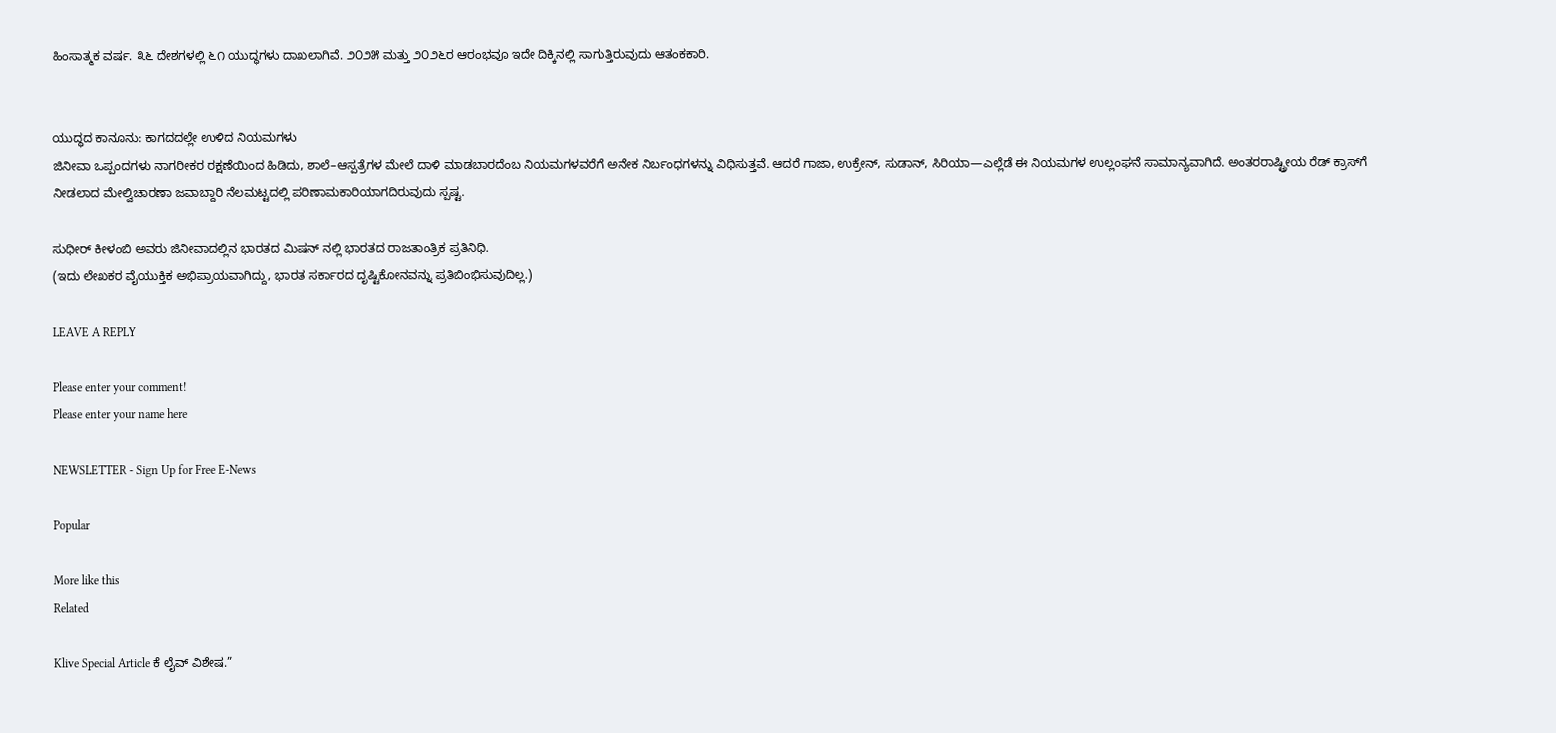ಹಿಂಸಾತ್ಮಕ ವರ್ಷ. ೩೬ ದೇಶಗಳಲ್ಲಿ ೬೧ ಯುದ್ಧಗಳು ದಾಖಲಾಗಿವೆ. ೨೦೨೫ ಮತ್ತು ೨೦೨೬ರ ಆರಂಭವೂ ಇದೇ ದಿಕ್ಕಿನಲ್ಲಿ ಸಾಗುತ್ತಿರುವುದು ಆತಂಕಕಾರಿ.


ಯುದ್ಧದ ಕಾನೂನು: ಕಾಗದದಲ್ಲೇ ಉಳಿದ ನಿಯಮಗಳು
ಜಿನೀವಾ ಒಪ್ಪಂದಗಳು ನಾಗರೀಕರ ರಕ್ಷಣೆಯಿಂದ ಹಿಡಿದು, ಶಾಲೆ–ಆಸ್ಪತ್ರೆಗಳ ಮೇಲೆ ದಾಳಿ ಮಾಡಬಾರದೆಂಬ ನಿಯಮಗಳವರೆಗೆ ಅನೇಕ ನಿರ್ಬಂಧಗಳನ್ನು ವಿಧಿಸುತ್ತವೆ. ಆದರೆ ಗಾಜಾ, ಉಕ್ರೇನ್, ಸುಡಾನ್, ಸಿರಿಯಾ—ಎಲ್ಲೆಡೆ ಈ ನಿಯಮಗಳ ಉಲ್ಲಂಘನೆ ಸಾಮಾನ್ಯವಾಗಿದೆ. ಅಂತರರಾಷ್ಟ್ರೀಯ ರೆಡ್ ಕ್ರಾಸ್‌ಗೆ ನೀಡಲಾದ ಮೇಲ್ವಿಚಾರಣಾ ಜವಾಬ್ದಾರಿ ನೆಲಮಟ್ಟದಲ್ಲಿ ಪರಿಣಾಮಕಾರಿಯಾಗದಿರುವುದು ಸ್ಪಷ್ಟ.

ಸುಧೀರ್ ಕೀಳಂಬಿ ಅವರು ಜಿನೀವಾದಲ್ಲಿನ ಭಾರತದ ಮಿಷನ್ ನಲ್ಲಿ ಭಾರತದ ರಾಜತಾಂತ್ರಿಕ ಪ್ರತಿನಿಧಿ.
(ಇದು ಲೇಖಕರ ವೈಯುಕ್ತಿಕ ಅಭಿಪ್ರಾಯವಾಗಿದ್ದು, ಭಾರತ ಸರ್ಕಾರದ ದೃಷ್ಟಿಕೋನವನ್ನು ಪ್ರತಿಬಿಂಭಿಸುವುದಿಲ್ಲ.)

LEAVE A REPLY

Please enter your comment!
Please enter your name here

NEWSLETTER - Sign Up for Free E-News

Popular

More like this
Related

Klive Special Article ಕೆ ಲೈವ್ ವಿಶೇಷ.”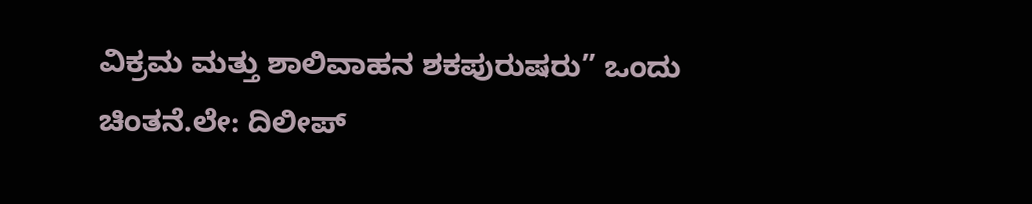ವಿಕ್ರಮ ಮತ್ತು ಶಾಲಿವಾಹನ ಶಕಪುರುಷರು” ಒಂದು ಚಿಂತನೆ.ಲೇ: ದಿಲೀಪ್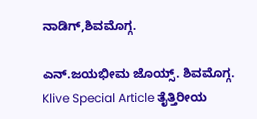ನಾಡಿಗ್,ಶಿವಮೊಗ್ಗ.

ಎನ್.ಜಯಭೀಮ ಜೊಯ್ಸ್. ಶಿವಮೊಗ್ಗ. Klive Special Article ತೈತ್ತಿರೀಯ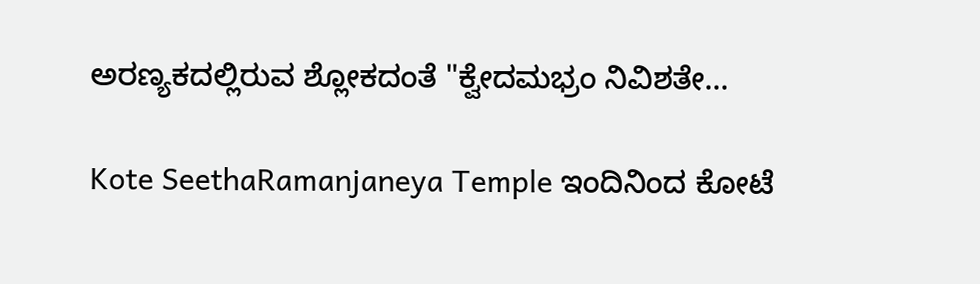ಅರಣ್ಯಕದಲ್ಲಿರುವ ಶ್ಲೋಕದಂತೆ "ಕ್ವೇದಮಭ್ರಂ ನಿವಿಶತೇ...

Kote SeethaRamanjaneya Temple ಇಂದಿನಿಂದ ಕೋಟೆ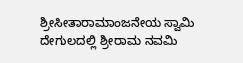ಶ್ರೀಸೀತಾರಾಮಾಂಜನೇಯ ಸ್ವಾಮಿ ದೇಗುಲದಲ್ಲಿ ಶ್ರೀರಾಮ ನವಮಿ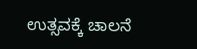ಉತ್ಸವಕ್ಕೆ ಚಾಲನೆ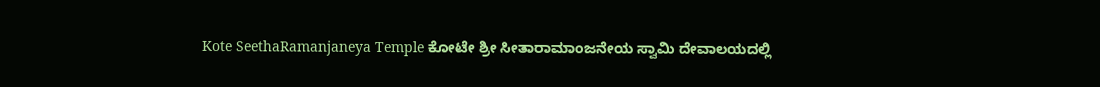Kote SeethaRamanjaneya Temple ಕೋಟೇ ಶ್ರೀ ಸೀತಾರಾಮಾಂಜನೇಯ ಸ್ವಾಮಿ ದೇವಾಲಯದಲ್ಲಿ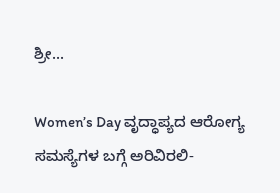ಶ್ರೀ...

Women’s Day ವೃದ್ಧಾಪ್ಯದ ಆರೋಗ್ಯ ಸಮಸ್ಯೆಗಳ ಬಗ್ಗೆ ಅರಿವಿರಲಿ-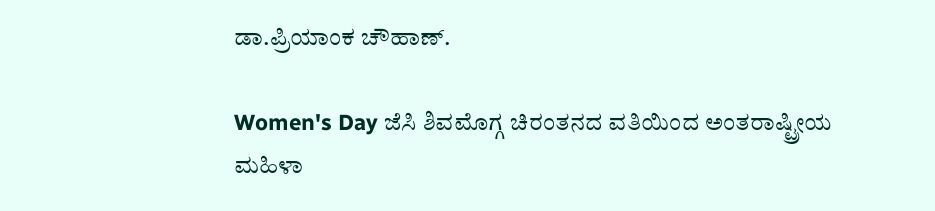ಡಾ.ಪ್ರಿಯಾಂಕ ಚೌಹಾಣ್.

Women's Day ಜೆಸಿ ಶಿವಮೊಗ್ಗ ಚಿರಂತನದ ವತಿಯಿಂದ ಅಂತರಾಷ್ಟ್ರೀಯ ಮಹಿಳಾ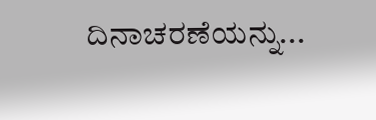ದಿನಾಚರಣೆಯನ್ನು...